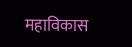महाविकास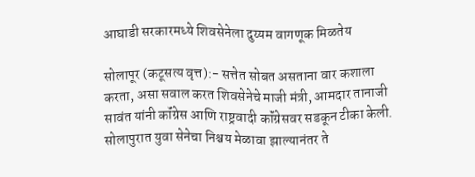आघाडी सरकारमध्ये शिवसेनेला दुय्यम वागणूक मिळतेय

सोलापूर (कटूसत्य वृत्त):- सत्तेत सोबत असताना वार कशाला करता, असा सवाल करत शिवसेनेचे माजी मंत्री, आमदार तानाजी सावंत यांनी कॉंग्रेस आणि राष्ट्रवादी कॉंग्रेसवर सडकून टीका केली. सोलापुरात युवा सेनेचा निश्चय मेळावा झाल्यानंतर ते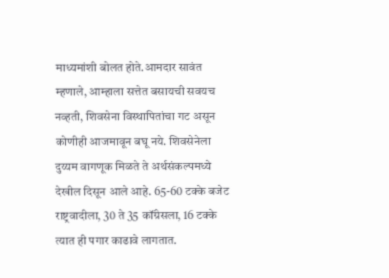माध्यमांशी बोलत होते.आमदार सावंत म्हणाले, आम्हाला सत्तेत बसायची सवयच नव्हती, शिवसेना विस्थापितांचा गट असून कोणीही आजमावून बघू नये. शिवसेनेला दुय्यम वागणूक मिळते ते अर्थसंकल्पमध्ये देखील दिसून आले आहे. 65-60 टक्के बजेट राष्ट्रवादीला, 30 ते 35 कॉंग्रेसला, 16 टक्के त्यात ही पगार काढावे लागतात.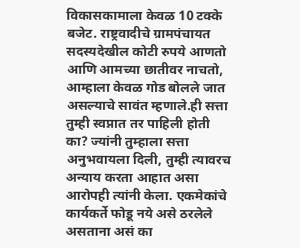विकासकामाला केवळ 10 टक्के बजेट. राष्ट्रवादीचे ग्रामपंचायत सदस्यदेखील कोटी रुपये आणतो आणि आमच्या छातीवर नाचतो, आम्हाला केवळ गोड बोलले जात असल्याचे सावंत म्हणाले.ही सत्ता तुम्ही स्वप्नात तर पाहिली होती का? ज्यांनी तुम्हाला सत्ता अनुभवायला दिली, तुम्ही त्यावरच अन्याय करता आहात असा आरोपही त्यांनी केला. एकमेकांचे कार्यकर्ते फोडू नये असे ठरलेले असताना असं का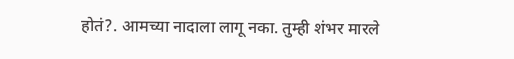होतं?. आमच्या नादाला लागू नका. तुम्ही शंभर मारले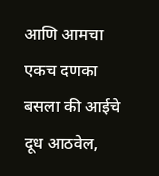आणि आमचा एकच दणका बसला की आईचे दूध आठवेल,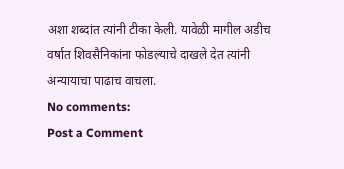अशा शब्दांत त्यांनी टीका केली. यावेळी मागील अडीच वर्षात शिवसैनिकांना फोडल्याचे दाखले देत त्यांनी अन्यायाचा पाढाच वाचला.
No comments:
Post a Comment